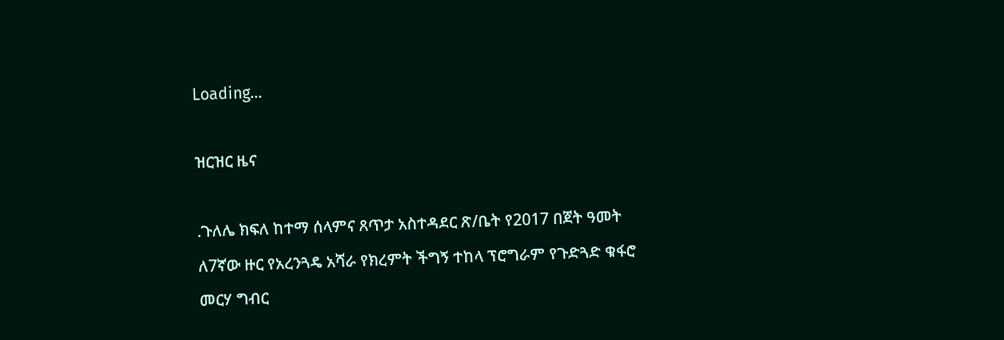Loading...

ዝርዝር ዜና

.ጉለሌ ክፍለ ከተማ ሰላምና ጸጥታ አስተዳደር ጽ/ቤት የ2017 በጀት ዓመት ለ7ኛው ዙር የአረንጓዴ አሻራ የክረምት ችግኝ ተከላ ፕሮግራም የጉድጓድ ቁፋሮ መርሃ ግብር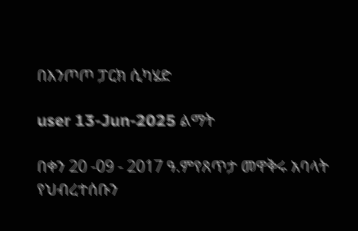በእንጦጦ ፓርክ ሲካሄድ

user 13-Jun-2025 ልማት

በቀን 20 -09 - 2017 ዓ.ምየጸጥታ መዋቅሩ አባላት የህብረተሰቡን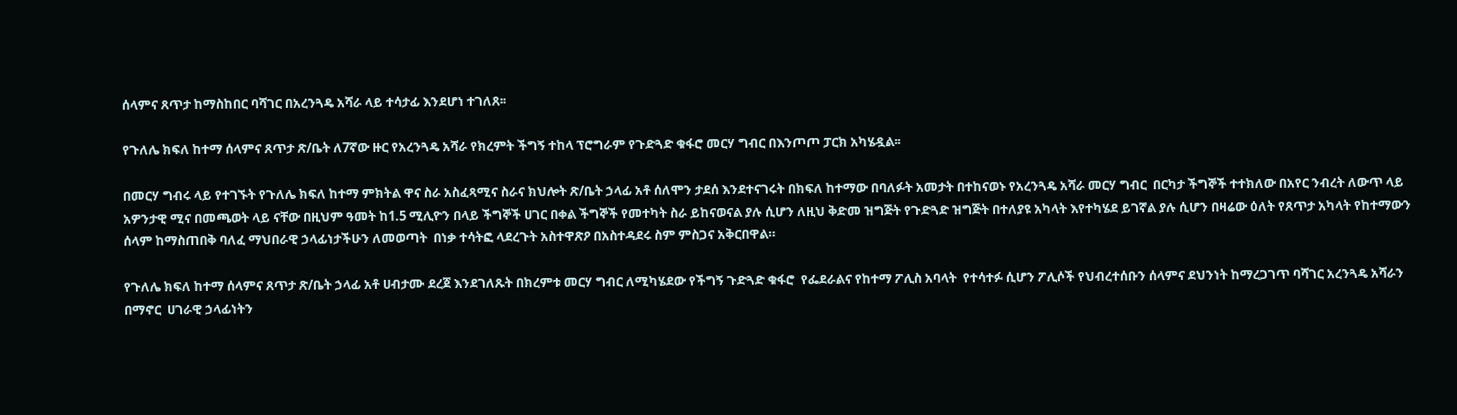ሰላምና ጸጥታ ከማስከበር ባሻገር በአረንጓዴ አሻራ ላይ ተሳታፊ እንደሆነ ተገለጸ፡፡

የጉለሌ ክፍለ ከተማ ሰላምና ጸጥታ ጽ/ቤት ለ7ኛው ዙር የአረንጓዴ አሻራ የክረምት ችግኝ ተከላ ፕሮግራም የጉድጓድ ቁፋሮ መርሃ ግብር በእንጦጦ ፓርክ አካሄዷል፡፡

በመርሃ ግብሩ ላይ የተገኙት የጉለሌ ክፍለ ከተማ ምክትል ዋና ስራ አስፈጻሚና ስራና ክህሎት ጽ/ቤት ኃላፊ አቶ ሰለሞን ታደሰ እንደተናገሩት በክፍለ ከተማው በባለፉት አመታት በተከናወኑ የአረንጓዴ አሻራ መርሃ ግብር  በርካታ ችግኞች ተተክለው በአየር ንብረት ለውጥ ላይ አዎንታዊ ሚና በመጫወት ላይ ናቸው በዚህም ዓመት ከ1.5 ሚሊዮን በላይ ችግኞች ሀገር በቀል ችግኞች የመተካት ስራ ይከናወናል ያሉ ሲሆን ለዚህ ቅድመ ዝግጅት የጉድጓድ ዝግጅት በተለያዩ አካላት እየተካሄደ ይገኛል ያሉ ሲሆን በዛሬው ዕለት የጸጥታ አካላት የከተማውን ሰላም ከማስጠበቅ ባለፈ ማህበራዊ ኃላፊነታችሁን ለመወጣት  በነቃ ተሳትፎ ላደረጉት አስተዋጽዖ በአስተዳደሩ ስም ምስጋና አቅርበዋል።

የጉለሌ ክፍለ ከተማ ሰላምና ጸጥታ ጽ/ቤት ኃላፊ አቶ ሀብታሙ ደረጀ እንደገለጹት በክረምቱ መርሃ ግብር ለሚካሄደው የችግኝ ጉድጓድ ቁፋሮ  የፌደራልና የከተማ ፖሊስ አባላት  የተሳተፉ ሲሆን ፖሊሶች የህብረተሰቡን ሰላምና ደህንነት ከማረጋገጥ ባሻገር አረንጓዴ አሻራን በማኖር  ሀገራዊ ኃላፊነትን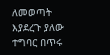ለመወጣት እያደረጉ ያለው ተግባር በጥሩ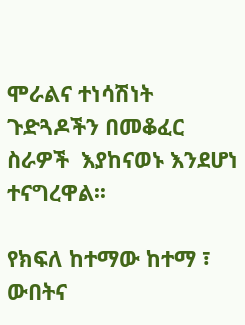ሞራልና ተነሳሽነት ጉድጓዶችን በመቆፈር ስራዎች  እያከናወኑ እንደሆነ ተናግረዋል፡፡

የክፍለ ከተማው ከተማ ፣ ውበትና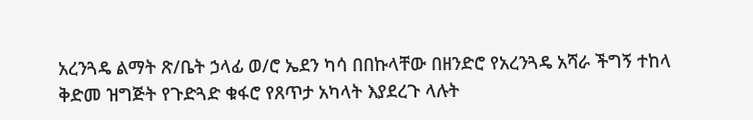አረንጓዴ ልማት ጽ/ቤት ኃላፊ ወ/ሮ ኤደን ካሳ በበኩላቸው በዘንድሮ የአረንጓዴ አሻራ ችግኝ ተከላ ቅድመ ዝግጅት የጉድጓድ ቁፋሮ የጸጥታ አካላት እያደረጉ ላሉት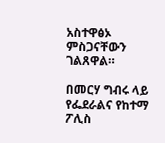አስተዋፅኦ ምስጋናቸውን ገልጸዋል።

በመርሃ ግብሩ ላይ የፌደራልና የከተማ ፖሊስ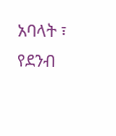አባላት ፣ የደንብ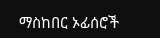ማስከበር ኦፊሰሮች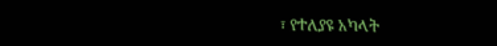፣ የተለያዩ አካላት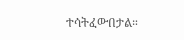ተሳትፈውበታል።